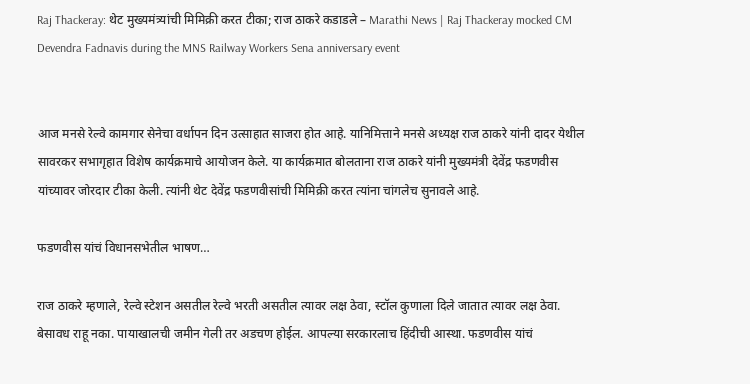Raj Thackeray: थेट मुख्यमंत्र्यांची मिमिक्री करत टीका; राज ठाकरे कडाडले – Marathi News | Raj Thackeray mocked CM Devendra Fadnavis during the MNS Railway Workers Sena anniversary event


आज मनसे रेल्वे कामगार सेनेचा वर्धापन दिन उत्साहात साजरा होत आहे. यानिमित्ताने मनसे अध्यक्ष राज ठाकरे यांनी दादर येथील सावरकर सभागृहात विशेष कार्यक्रमाचे आयोजन केले. या कार्यक्रमात बोलताना राज ठाकरे यांनी मुख्यमंत्री देवेंद्र फडणवीस यांच्यावर जोरदार टीका केली. त्यांनी थेट देवेंद्र फडणवीसांची मिमिक्री करत त्यांना चांगलेच सुनावले आहे.

फडणवीस यांचं विधानसभेतील भाषण…

राज ठाकरे म्हणाले, रेल्वे स्टेशन असतील रेल्वे भरती असतील त्यावर लक्ष ठेवा, स्टॉल कुणाला दिले जातात त्यावर लक्ष ठेवा. बेसावध राहू नका. पायाखालची जमीन गेली तर अडचण होईल. आपल्या सरकारलाच हिंदीची आस्था. फडणवीस यांचं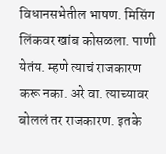विधानसभेतील भाषण. मिसिंग लिंकवर खांब कोसळला. पाणी येतंय. म्हणे त्याचं राजकारण करू नका. अरे वा. त्याच्यावर बोललं तर राजकारण. इतके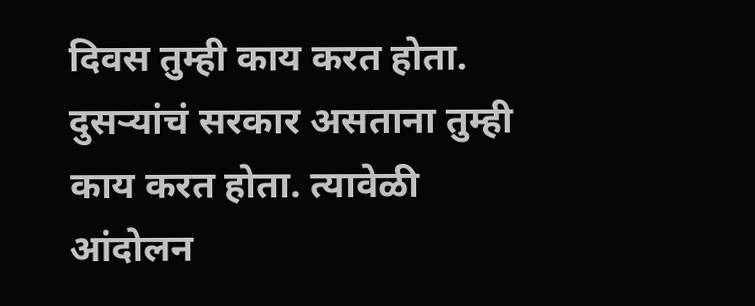दिवस तुम्ही काय करत होता. दुसऱ्यांचं सरकार असताना तुम्ही काय करत होता. त्यावेळी आंदोलन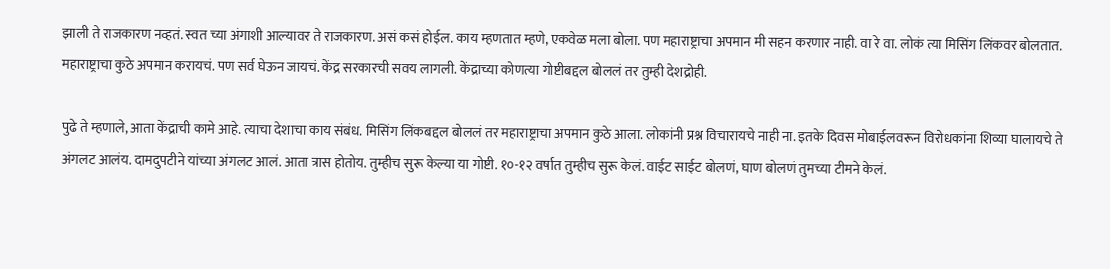झाली ते राजकारण नव्हतं. स्वत च्या अंगाशी आल्यावर ते राजकारण. असं कसं होईल. काय म्हणतात म्हणे, एकवेळ मला बोला. पण महाराष्ट्राचा अपमान मी सहन करणार नाही. वा रे वा. लोकं त्या मिसिंग लिंकवर बोलतात. महाराष्ट्राचा कुठे अपमान करायचं. पण सर्व घेऊन जायचं. केंद्र सरकारची सवय लागली. केंद्राच्या कोणत्या गोष्टीबद्दल बोललं तर तुम्ही देशद्रोही.

पुढे ते म्हणाले, आता केंद्राची कामे आहे. त्याचा देशाचा काय संबंध. मिसिंग लिंकबद्दल बोललं तर महाराष्ट्राचा अपमान कुठे आला. लोकांनी प्रश्न विचारायचे नाही ना. इतके दिवस मोबाईलवरून विरोधकांना शिव्या घालायचे ते अंगलट आलंय. दामदुपटीने यांच्या अंगलट आलं. आता त्रास होतोय. तुम्हीच सुरू केल्या या गोष्टी. १०-१२ वर्षात तुम्हीच सुरू केलं. वाईट साईट बोलणं, घाण बोलणं तुमच्या टीमने केलं.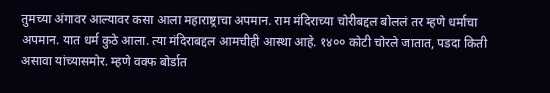तुमच्या अंगावर आल्यावर कसा आला महाराष्ट्राचा अपमान. राम मंदिराच्या चोरीबद्दल बोललं तर म्हणे धर्माचा अपमान. यात धर्म कुठे आला. त्या मंदिराबद्दल आमचीही आस्था आहे. १४०० कोटी चोरले जातात, पडदा किती असावा यांच्यासमोर. म्हणे वक्फ बोर्डात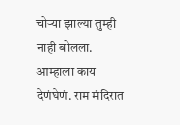चोऱ्या झाल्या तुम्ही नाही बोलला. आम्हाला काय देणंघेणं. राम मंदिरात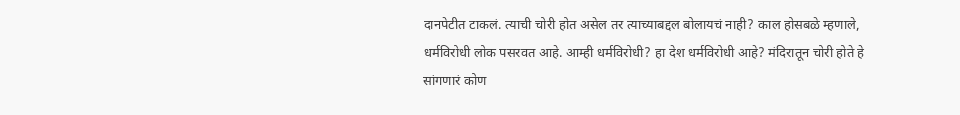दानपेटीत टाकलं. त्याची चोरी होत असेल तर त्याच्याबद्दल बोलायचं नाही? काल होसबळे म्हणाले, धर्मविरोधी लोक पसरवत आहे. आम्ही धर्मविरोधी? हा देश धर्मविरोधी आहे? मंदिरातून चोरी होते हे सांगणारं कोण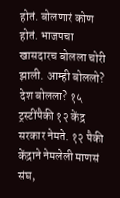होतं. बोलणारं कोण होतं. भाजपचा खासदारच बोलला चोरी झाली. आम्ही बोललो? देश बोलला? १५ ट्रस्टींपैकी १२ केंद्र सरकार नेमते. १२ पैकी केंद्राने नेमलेली माणसं संघ,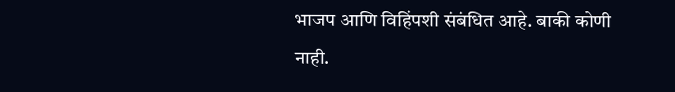भाजप आणि विहिंपशी संबंधित आहे. बाकी कोणी नाही.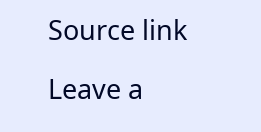Source link

Leave a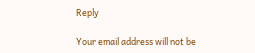Reply

Your email address will not be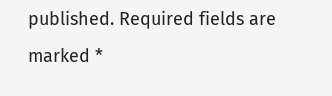published. Required fields are marked *